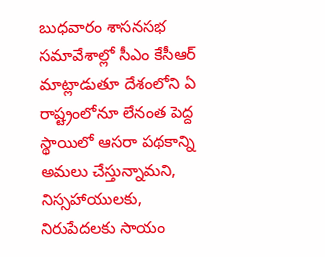బుధవారం శాసనసభ సమావేశాల్లో సీఎం కేసీఆర్ మాట్లాడుతూ దేశంలోని ఏ రాష్ట్రంలోనూ లేనంత పెద్ద స్థాయిలో ఆసరా పథకాన్ని అమలు చేస్తున్నామని, నిస్సహాయులకు, నిరుపేదలకు సాయం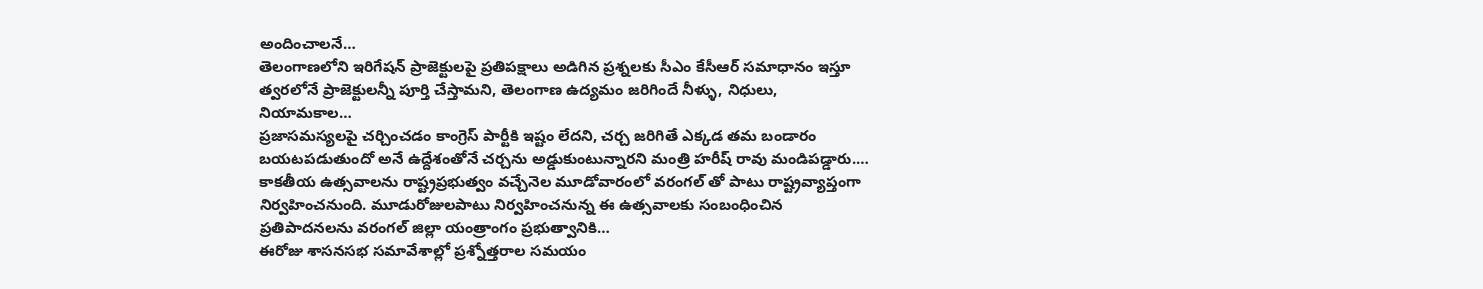అందించాలనే…
తెలంగాణలోని ఇరిగేషన్ ప్రాజెక్టులపై ప్రతిపక్షాలు అడిగిన ప్రశ్నలకు సీఎం కేసీఆర్ సమాధానం ఇస్తూ త్వరలోనే ప్రాజెక్టులన్నీ పూర్తి చేస్తామని, తెలంగాణ ఉద్యమం జరిగిందే నీళ్ళు, నిధులు, నియామకాల…
ప్రజాసమస్యలపై చర్చించడం కాంగ్రెస్ పార్టీకి ఇష్టం లేదని, చర్చ జరిగితే ఎక్కడ తమ బండారం బయటపడుతుందో అనే ఉద్దేశంతోనే చర్చను అడ్డుకుంటున్నారని మంత్రి హరీష్ రావు మండిపడ్డారు.…
కాకతీయ ఉత్సవాలను రాష్ట్రప్రభుత్వం వచ్చేనెల మూడోవారంలో వరంగల్ తో పాటు రాష్ట్రవ్యాప్తంగా నిర్వహించనుంది. మూడురోజులపాటు నిర్వహించనున్న ఈ ఉత్సవాలకు సంబంధించిన ప్రతిపాదనలను వరంగల్ జిల్లా యంత్రాంగం ప్రభుత్వానికి…
ఈరోజు శాసనసభ సమావేశాల్లో ప్రశ్నోత్తరాల సమయం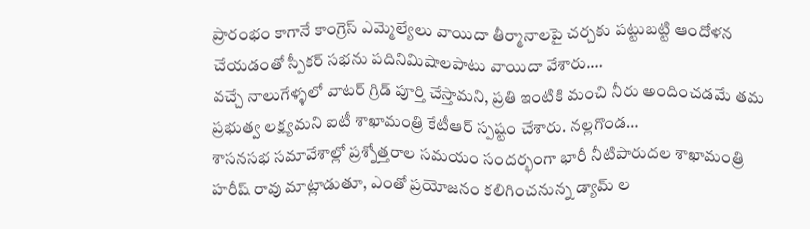ప్రారంభం కాగానే కాంగ్రెస్ ఎమ్మెల్యేలు వాయిదా తీర్మానాలపై చర్చకు పట్టుబట్టి ఆందోళన చేయడంతో స్పీకర్ సభను పదినిమిషాలపాటు వాయిదా వేశారు.…
వచ్చే నాలుగేళ్ళలో వాటర్ గ్రిడ్ పూర్తి చేస్తామని, ప్రతి ఇంటికి మంచి నీరు అందించడమే తమ ప్రభుత్వ లక్ష్యమని ఐటీ శాఖామంత్రి కేటీఆర్ స్పష్టం చేశారు. నల్లగొండ…
శాసనసభ సమావేశాల్లో ప్రశ్నోత్తరాల సమయం సందర్భంగా భారీ నీటిపారుదల శాఖామంత్రి హరీష్ రావు మాట్లాడుతూ, ఎంతో ప్రయోజనం కలిగించనున్న డ్యామ్ ల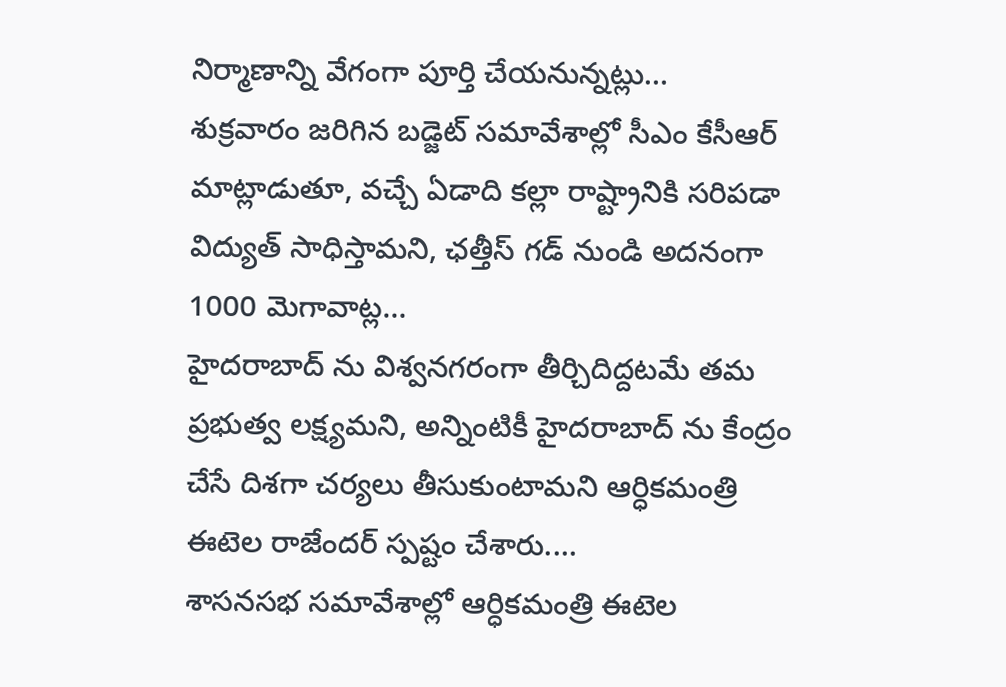నిర్మాణాన్ని వేగంగా పూర్తి చేయనున్నట్లు…
శుక్రవారం జరిగిన బడ్జెట్ సమావేశాల్లో సీఎం కేసీఆర్ మాట్లాడుతూ, వచ్చే ఏడాది కల్లా రాష్ట్రానికి సరిపడా విద్యుత్ సాధిస్తామని, ఛత్తీస్ గడ్ నుండి అదనంగా 1000 మెగావాట్ల…
హైదరాబాద్ ను విశ్వనగరంగా తీర్చిదిద్దటమే తమ ప్రభుత్వ లక్ష్యమని, అన్నింటికీ హైదరాబాద్ ను కేంద్రం చేసే దిశగా చర్యలు తీసుకుంటామని ఆర్ధికమంత్రి ఈటెల రాజేందర్ స్పష్టం చేశారు.…
శాసనసభ సమావేశాల్లో ఆర్ధికమంత్రి ఈటెల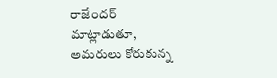రాజేందర్ మాట్లాడుతూ, అమరులు కోరుకున్న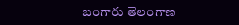బంగారు తెలంగాణ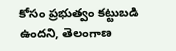కోసం ప్రభుత్వం కట్టుబడి ఉందని, తెలంగాణ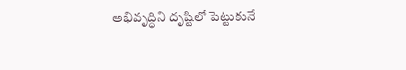అభివృద్ధిని దృష్టిలో పెట్టుకునే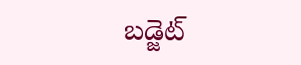బడ్జెట్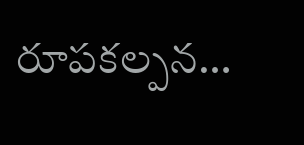రూపకల్పన…